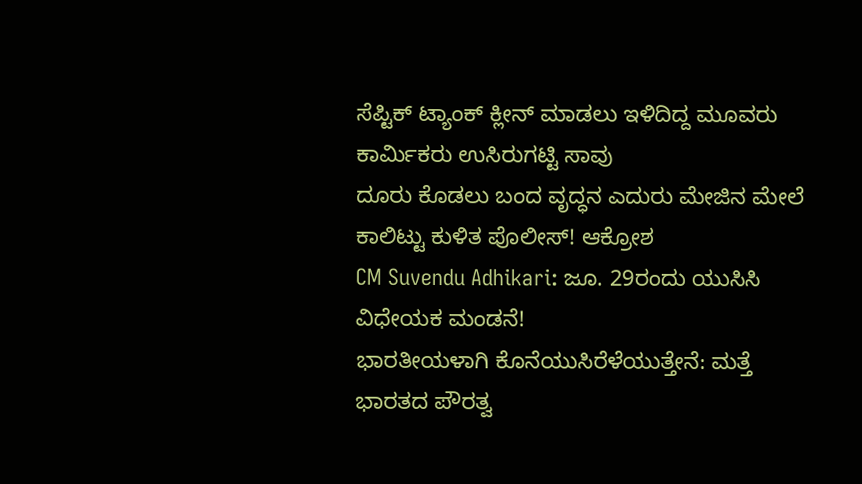ಸೆಪ್ಟಿಕ್ ಟ್ಯಾಂಕ್ ಕ್ಲೀನ್ ಮಾಡಲು ಇಳಿದಿದ್ದ ಮೂವರು ಕಾರ್ಮಿಕರು ಉಸಿರುಗಟ್ಟಿ ಸಾವು
ದೂರು ಕೊಡಲು ಬಂದ ವೃದ್ಧನ ಎದುರು ಮೇಜಿನ ಮೇಲೆ ಕಾಲಿಟ್ಟು ಕುಳಿತ ಪೊಲೀಸ್! ಆಕ್ರೋಶ
CM Suvendu Adhikari: ಜೂ. 29ರಂದು ಯುಸಿಸಿ ವಿಧೇಯಕ ಮಂಡನೆ!
ಭಾರತೀಯಳಾಗಿ ಕೊನೆಯುಸಿರೆಳೆಯುತ್ತೇನೆ: ಮತ್ತೆ ಭಾರತದ ಪೌರತ್ವ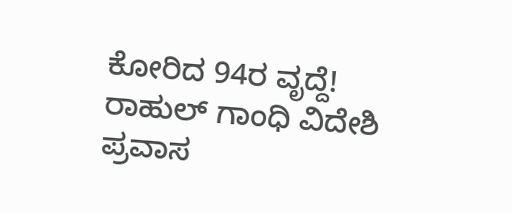ಕೋರಿದ 94ರ ವೃದ್ದೆ!
ರಾಹುಲ್ ಗಾಂಧಿ ವಿದೇಶಿ ಪ್ರವಾಸ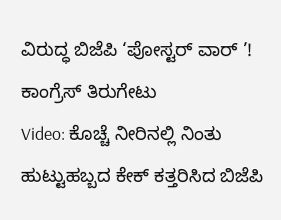ವಿರುದ್ಧ ಬಿಜೆಪಿ ‘ಪೋಸ್ಟರ್ ವಾರ್ ’! ಕಾಂಗ್ರೆಸ್ ತಿರುಗೇಟು
Video: ಕೊಚ್ಚೆ ನೀರಿನಲ್ಲಿ ನಿಂತು ಹುಟ್ಟುಹಬ್ಬದ ಕೇಕ್ ಕತ್ತರಿಸಿದ ಬಿಜೆಪಿ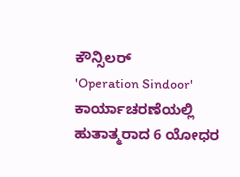ಕೌನ್ಸಿಲರ್
'Operation Sindoor' ಕಾರ್ಯಾಚರಣೆಯಲ್ಲಿ ಹುತಾತ್ಮರಾದ 6 ಯೋಧರ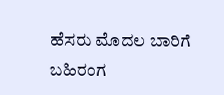ಹೆಸರು ಮೊದಲ ಬಾರಿಗೆ ಬಹಿರಂಗ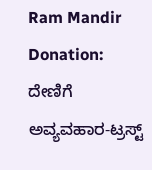Ram Mandir Donation: ದೇಣಿಗೆ ಅವ್ಯವಹಾರ-ಟ್ರಸ್ಟ್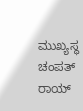ಮುಖ್ಯಸ್ಥ ಚಂಪತ್ ರಾಯ್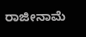ರಾಜೀನಾಮೆ